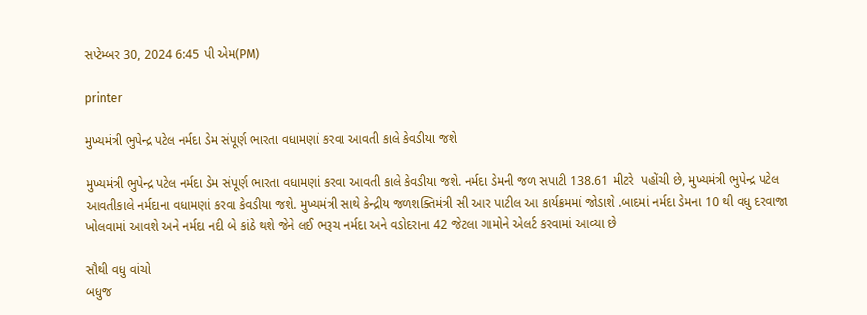સપ્ટેમ્બર 30, 2024 6:45 પી એમ(PM)

printer

મુખ્યમંત્રી ભુપેન્દ્ર પટેલ નર્મદા ડેમ સંપૂર્ણ ભારતા વધામણાં કરવા આવતી કાલે કેવડીયા જશે

મુખ્યમંત્રી ભુપેન્દ્ર પટેલ નર્મદા ડેમ સંપૂર્ણ ભારતા વધામણાં કરવા આવતી કાલે કેવડીયા જશે. નર્મદા ડેમની જળ સપાટી 138.61 મીટરે  પહોંચી છે, મુખ્યમંત્રી ભુપેન્દ્ર પટેલ આવતીકાલે નર્મદાના વધામણાં કરવા કેવડીયા જશે. મુખ્યમંત્રી સાથે કેન્દ્રીય જળશક્તિમંત્રી સી આર પાટીલ આ કાર્યક્રમમાં જોડાશે .બાદમાં નર્મદા ડેમના 10 થી વધુ દરવાજા ખોલવામાં આવશે અને નર્મદા નદી બે કાંઠે થશે જેને લઈ ભરૂચ નર્મદા અને વડોદરાના 42 જેટલા ગામોને એલર્ટ કરવામાં આવ્યા છે

સૌથી વધુ વાંચો
બધુજ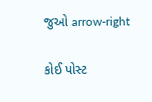જુઓ arrow-right

કોઈ પોસ્ટ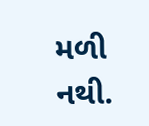મળી નથી.